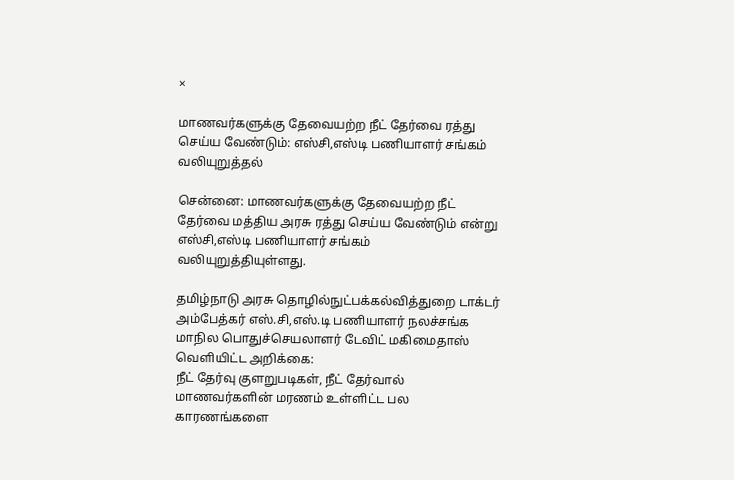×

மாணவர்களுக்கு தேவையற்ற நீட் தேர்வை ரத்து செய்ய வேண்டும்: எஸ்சி,எஸ்டி பணியாளர் சங்கம் வலியுறுத்தல்

சென்னை: மாணவர்களுக்கு தேவையற்ற நீட் தேர்வை மத்திய அரசு ரத்து செய்ய வேண்டும் என்று எஸ்சி,எஸ்டி பணியாளர் சங்கம் வலியுறுத்தியுள்ளது.

தமிழ்நாடு அரசு தொழில்நுட்பக்கல்வித்துறை டாக்டர் அம்பேத்கர் எஸ்.சி,எஸ்.டி பணியாளர் நலச்சங்க மாநில பொதுச்செயலாளர் டேவிட் மகிமைதாஸ் வெளியிட்ட அறிக்கை:
நீட் தேர்வு குளறுபடிகள், நீட் தேர்வால் மாணவர்களின் மரணம் உள்ளிட்ட பல காரணங்களை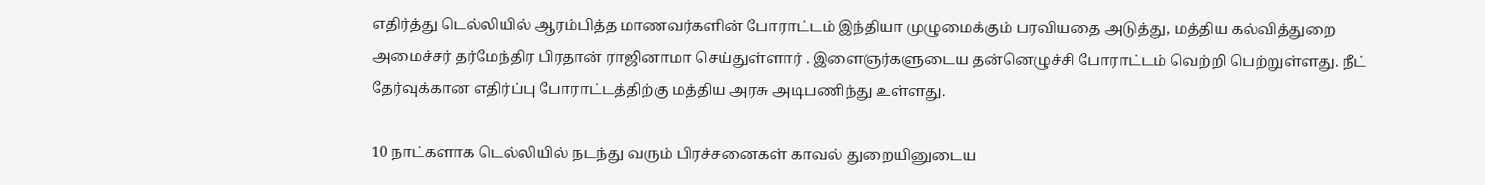எதிர்த்து டெல்லியில் ஆரம்பித்த மாணவர்களின் போராட்டம் இந்தியா முழுமைக்கும் பரவியதை அடுத்து, மத்திய கல்வித்துறை அமைச்சர் தர்மேந்திர பிரதான் ராஜினாமா செய்துள்ளார் . இளைஞர்களுடைய தன்னெழுச்சி போராட்டம் வெற்றி பெற்றுள்ளது. நீட் தேர்வுக்கான எதிர்ப்பு போராட்டத்திற்கு மத்திய அரசு அடிபணிந்து உள்ளது.

10 நாட்களாக டெல்லியில் நடந்து வரும் பிரச்சனைகள் காவல் துறையினுடைய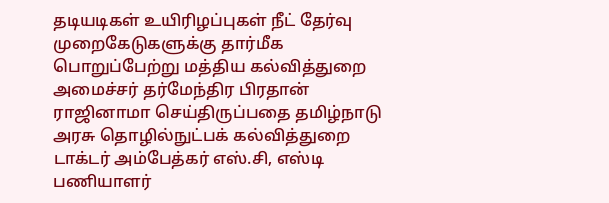தடியடிகள் உயிரிழப்புகள் நீட் தேர்வு முறைகேடுகளுக்கு தார்மீக பொறுப்பேற்று மத்திய கல்வித்துறை அமைச்சர் தர்மேந்திர பிரதான் ராஜினாமா செய்திருப்பதை தமிழ்நாடு அரசு தொழில்நுட்பக் கல்வித்துறை டாக்டர் அம்பேத்கர் எஸ்.சி, எஸ்டி பணியாளர்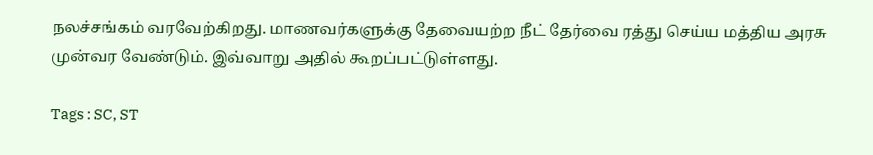நலச்சங்கம் வரவேற்கிறது. மாணவர்களுக்கு தேவையற்ற நீட் தேர்வை ரத்து செய்ய மத்திய அரசு முன்வர வேண்டும். இவ்வாறு அதில் கூறப்பட்டுள்ளது.

Tags : SC, ST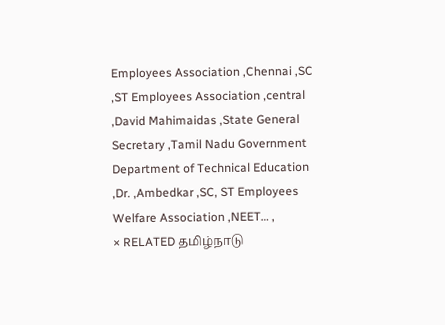Employees Association ,Chennai ,SC ,ST Employees Association ,central ,David Mahimaidas ,State General Secretary ,Tamil Nadu Government Department of Technical Education ,Dr. ,Ambedkar ,SC, ST Employees Welfare Association ,NEET… ,
× RELATED தமிழ்நாடு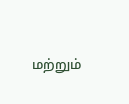மற்றும்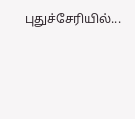புதுச்சேரியில்...